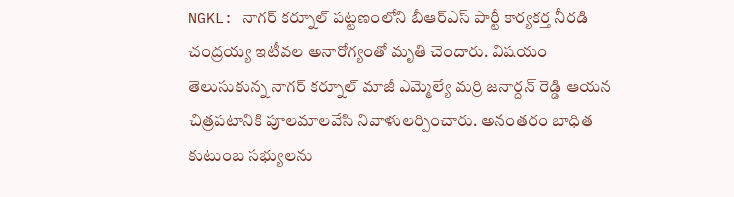NGKL: నాగర్ కర్నూల్ పట్టణంలోని బీఆర్ఎస్ పార్టీ కార్యకర్త నీరడి చంద్రయ్య ఇటీవల అనారోగ్యంతో మృతి చెందారు. విషయం తెలుసుకున్న నాగర్ కర్నూల్ మాజీ ఎమ్మెల్యే మర్రి జనార్దన్ రెడ్డి ఆయన చిత్రపటానికి పూలమాలవేసి నివాళులర్పించారు. అనంతరం బాధిత కుటుంబ సభ్యులను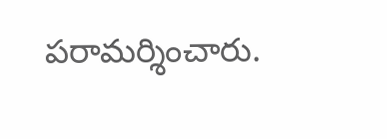పరామర్శించారు.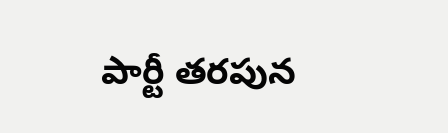పార్టీ తరపున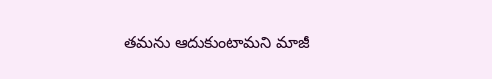తమను ఆదుకుంటామని మాజీ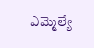ఎమ్మెల్యే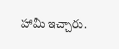హామీ ఇచ్చారు.